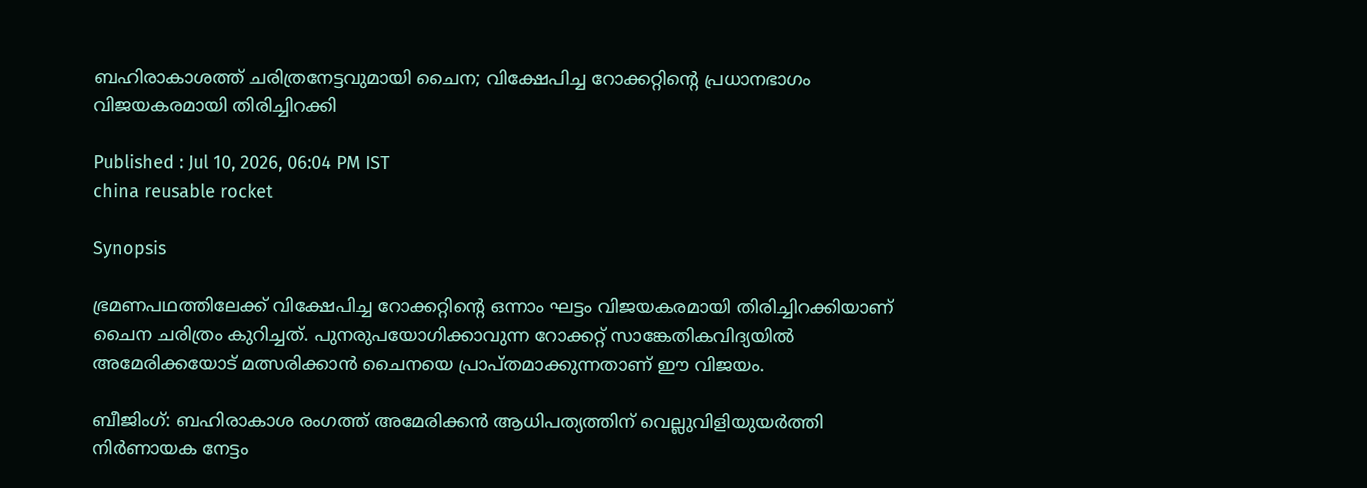ബഹിരാകാശത്ത് ചരിത്രനേട്ടവുമായി ചൈന; വിക്ഷേപിച്ച റോക്കറ്റിന്റെ പ്രധാനഭാഗം വിജയകരമായി തിരിച്ചിറക്കി

Published : Jul 10, 2026, 06:04 PM IST
china reusable rocket

Synopsis

ഭ്രമണപഥത്തിലേക്ക് വിക്ഷേപിച്ച റോക്കറ്റിന്റെ ഒന്നാം ഘട്ടം വിജയകരമായി തിരിച്ചിറക്കിയാണ് ചൈന ചരിത്രം കുറിച്ചത്. പുനരുപയോഗിക്കാവുന്ന റോക്കറ്റ് സാങ്കേതികവിദ്യയില്‍ അമേരിക്കയോട് മത്സരിക്കാന്‍ ചൈനയെ പ്രാപ്തമാക്കുന്നതാണ് ഈ വിജയം.

ബീജിംഗ്: ബഹിരാകാശ രംഗത്ത് അമേരിക്കന്‍ ആധിപത്യത്തിന് വെല്ലുവിളിയുയര്‍ത്തി നിര്‍ണായക നേട്ടം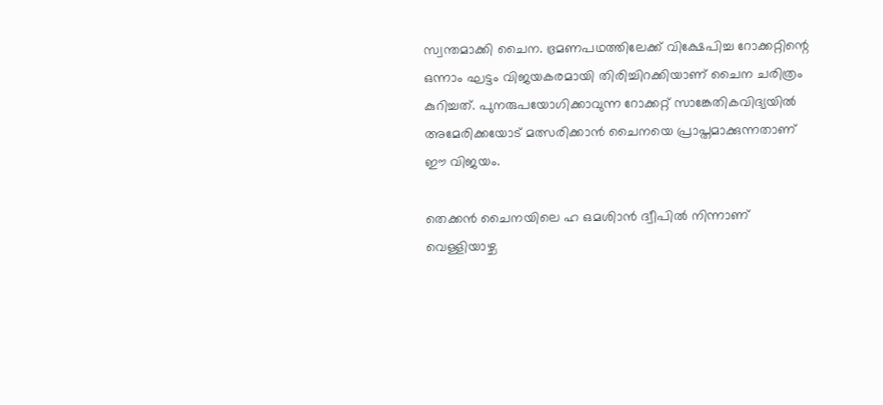സ്വന്തമാക്കി ചൈന. ഭ്രമണപഥത്തിലേക്ക് വിക്ഷേപിച്ച റോക്കറ്റിന്റെ ഒന്നാം ഘട്ടം വിജയകരമായി തിരിച്ചിറക്കിയാണ് ചൈന ചരിത്രം കുറിച്ചത്. പുനരുപയോഗിക്കാവുന്ന റോക്കറ്റ് സാങ്കേതികവിദ്യയില്‍ അമേരിക്കയോട് മത്സരിക്കാന്‍ ചൈനയെ പ്രാപ്തമാക്കുന്നതാണ് ഈ വിജയം.

തെക്കന്‍ ചൈനയിലെ ഹ ഒമശിാന്‍ ദ്വീപില്‍ നിന്നാണ് വെള്ളിയാഴ്ച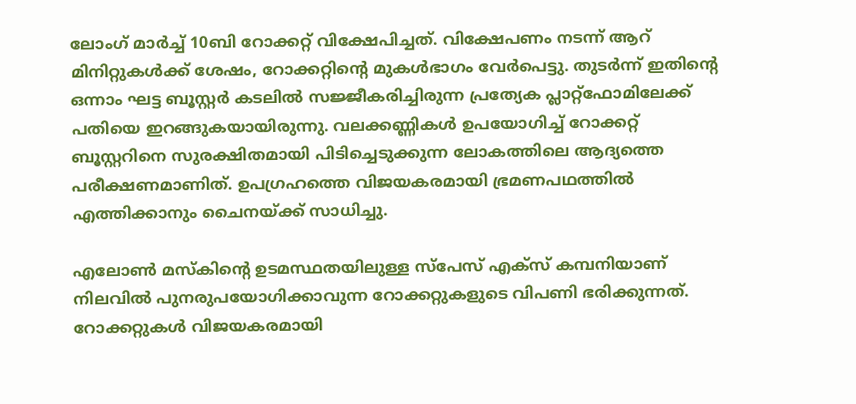ലോംഗ് മാര്‍ച്ച് 10ബി റോക്കറ്റ് വിക്ഷേപിച്ചത്. വിക്ഷേപണം നടന്ന് ആറ് മിനിറ്റുകള്‍ക്ക് ശേഷം, റോക്കറ്റിന്റെ മുകള്‍ഭാഗം വേര്‍പെട്ടു. തുടര്‍ന്ന് ഇതിന്റെ ഒന്നാം ഘട്ട ബൂസ്റ്റര്‍ കടലില്‍ സജ്ജീകരിച്ചിരുന്ന പ്രത്യേക പ്ലാറ്റ്ഫോമിലേക്ക് പതിയെ ഇറങ്ങുകയായിരുന്നു. വലക്കണ്ണികള്‍ ഉപയോഗിച്ച് റോക്കറ്റ് ബൂസ്റ്ററിനെ സുരക്ഷിതമായി പിടിച്ചെടുക്കുന്ന ലോകത്തിലെ ആദ്യത്തെ പരീക്ഷണമാണിത്. ഉപഗ്രഹത്തെ വിജയകരമായി ഭ്രമണപഥത്തില്‍ എത്തിക്കാനും ചൈനയ്ക്ക് സാധിച്ചു.

എലോണ്‍ മസ്‌കിന്റെ ഉടമസ്ഥതയിലുള്ള സ്‌പേസ് എക്‌സ് കമ്പനിയാണ് നിലവില്‍ പുനരുപയോഗിക്കാവുന്ന റോക്കറ്റുകളുടെ വിപണി ഭരിക്കുന്നത്. റോക്കറ്റുകള്‍ വിജയകരമായി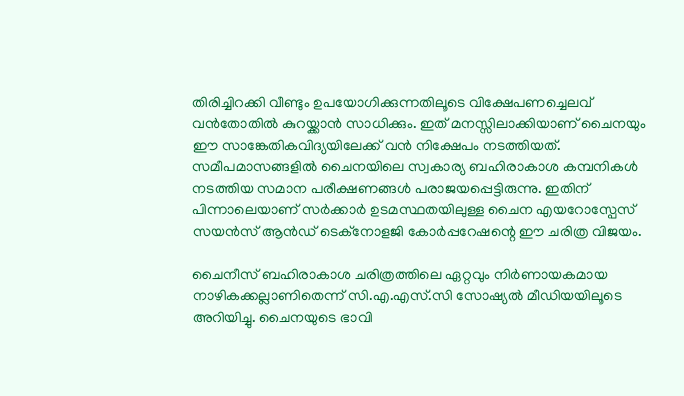തിരിച്ചിറക്കി വീണ്ടും ഉപയോഗിക്കുന്നതിലൂടെ വിക്ഷേപണച്ചെലവ് വന്‍തോതില്‍ കുറയ്ക്കാന്‍ സാധിക്കും. ഇത് മനസ്സിലാക്കിയാണ് ചൈനയും ഈ സാങ്കേതികവിദ്യയിലേക്ക് വന്‍ നിക്ഷേപം നടത്തിയത്. സമീപമാസങ്ങളില്‍ ചൈനയിലെ സ്വകാര്യ ബഹിരാകാശ കമ്പനികള്‍ നടത്തിയ സമാന പരീക്ഷണങ്ങള്‍ പരാജയപ്പെട്ടിരുന്നു. ഇതിന് പിന്നാലെയാണ് സര്‍ക്കാര്‍ ഉടമസ്ഥതയിലുള്ള ചൈന എയറോസ്പേസ് സയന്‍സ് ആന്‍ഡ് ടെക്നോളജി കോര്‍പ്പറേഷന്റെ ഈ ചരിത്ര വിജയം.

ചൈനീസ് ബഹിരാകാശ ചരിത്രത്തിലെ ഏറ്റവും നിര്‍ണായകമായ നാഴികക്കല്ലാണിതെന്ന് സി.എ.എസ്.സി സോഷ്യല്‍ മീഡിയയിലൂടെ അറിയിച്ചു. ചൈനയുടെ ഭാവി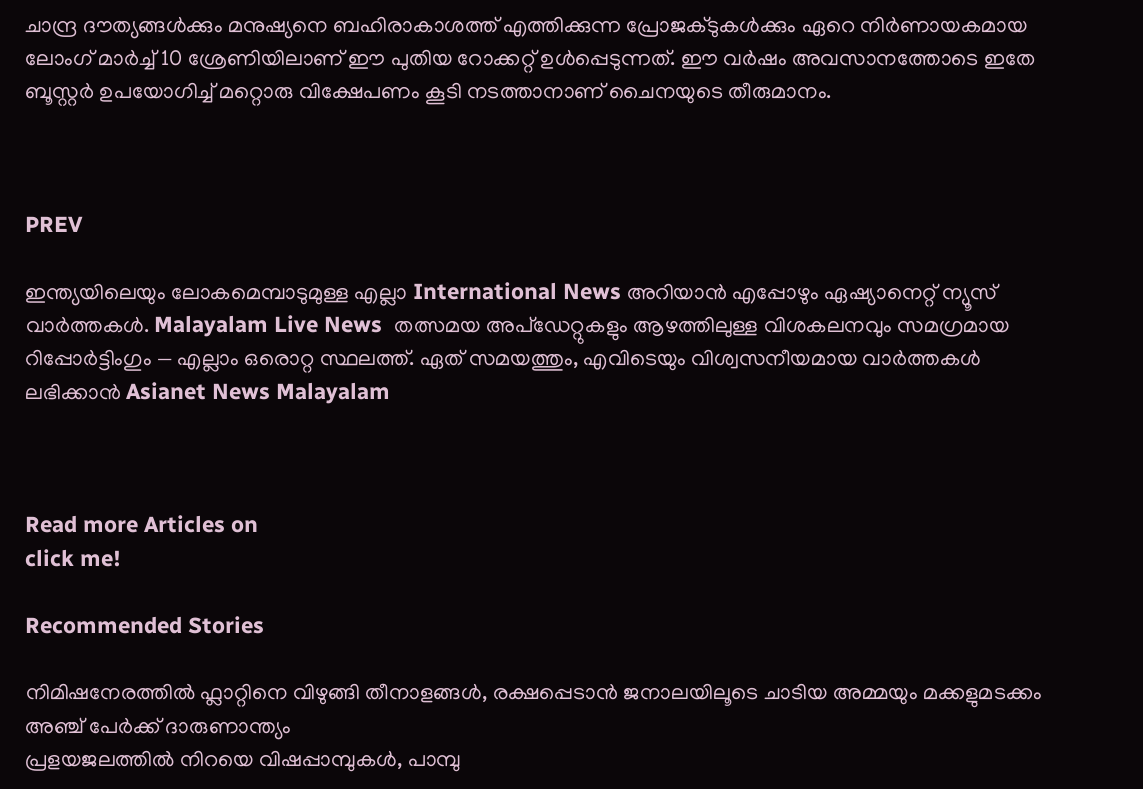ചാന്ദ്ര ദൗത്യങ്ങള്‍ക്കും മനുഷ്യനെ ബഹിരാകാശത്ത് എത്തിക്കുന്ന പ്രോജക്ടുകള്‍ക്കും ഏറെ നിര്‍ണായകമായ ലോംഗ് മാര്‍ച്ച് 10 ശ്രേണിയിലാണ് ഈ പുതിയ റോക്കറ്റ് ഉള്‍പ്പെടുന്നത്. ഈ വര്‍ഷം അവസാനത്തോടെ ഇതേ ബൂസ്റ്റര്‍ ഉപയോഗിച്ച് മറ്റൊരു വിക്ഷേപണം കൂടി നടത്താനാണ് ചൈനയുടെ തീരുമാനം.



PREV

ഇന്ത്യയിലെയും ലോകമെമ്പാടുമുള്ള എല്ലാ International News അറിയാൻ എപ്പോഴും ഏഷ്യാനെറ്റ് ന്യൂസ് വാർത്തകൾ. Malayalam Live News  തത്സമയ അപ്‌ഡേറ്റുകളും ആഴത്തിലുള്ള വിശകലനവും സമഗ്രമായ റിപ്പോർട്ടിംഗും — എല്ലാം ഒരൊറ്റ സ്ഥലത്ത്. ഏത് സമയത്തും, എവിടെയും വിശ്വസനീയമായ വാർത്തകൾ ലഭിക്കാൻ Asianet News Malayalam



Read more Articles on
click me!

Recommended Stories

നിമിഷനേരത്തിൽ ഫ്ലാറ്റിനെ വിഴുങ്ങി തീനാളങ്ങൾ, രക്ഷപ്പെടാൻ ജനാലയിലൂടെ ചാടിയ അമ്മയും മക്കളുമടക്കം അഞ്ച് പേർക്ക് ദാരുണാന്ത്യം
പ്രളയജലത്തില്‍ നിറയെ വിഷപ്പാമ്പുകള്‍, പാമ്പു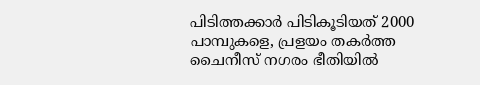പിടിത്തക്കാര്‍ പിടികൂടിയത് 2000 പാമ്പുകളെ, പ്രളയം തകര്‍ത്ത ചൈനീസ് നഗരം ഭീതിയില്‍